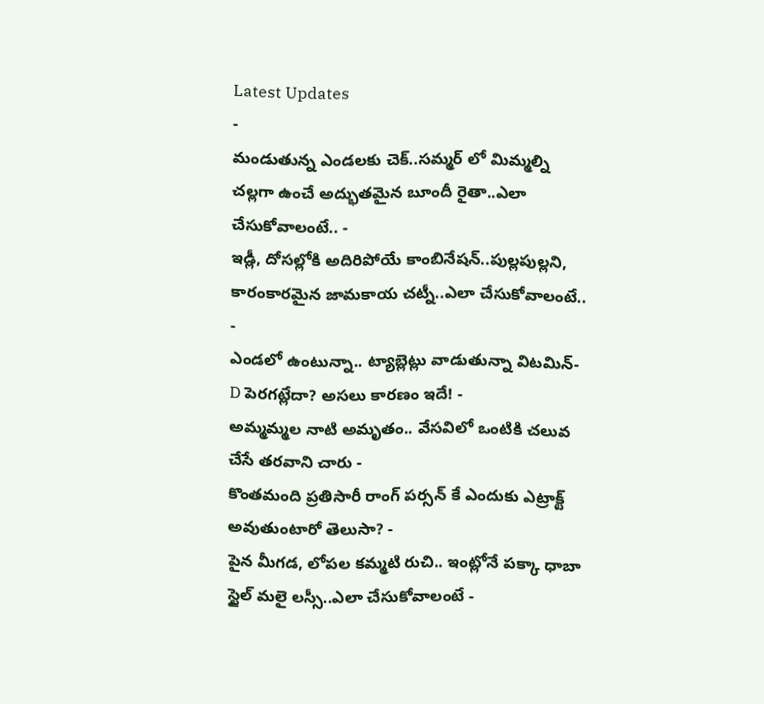Latest Updates
-
మండుతున్న ఎండలకు చెక్..సమ్మర్ లో మిమ్మల్ని చల్లగా ఉంచే అద్భుతమైన బూందీ రైతా..ఎలా చేసుకోవాలంటే.. -
ఇడ్లీ, దోసల్లోకి అదిరిపోయే కాంబినేషన్..పుల్లపుల్లని, కారంకారమైన జామకాయ చట్నీ..ఎలా చేసుకోవాలంటే.. -
ఎండలో ఉంటున్నా.. ట్యాబ్లెట్లు వాడుతున్నా విటమిన్-D పెరగట్లేదా? అసలు కారణం ఇదే! -
అమ్మమ్మల నాటి అమృతం.. వేసవిలో ఒంటికి చలువ చేసే తరవాని చారు -
కొంతమంది ప్రతిసారీ రాంగ్ పర్సన్ కే ఎందుకు ఎట్రాక్ట్ అవుతుంటారో తెలుసా? -
పైన మీగడ, లోపల కమ్మటి రుచి.. ఇంట్లోనే పక్కా ధాబా స్టైల్ మలై లస్సీ..ఎలా చేసుకోవాలంటే -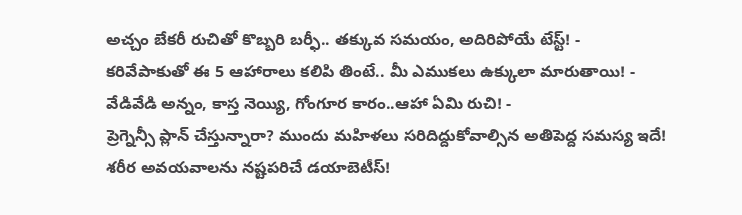అచ్చం బేకరీ రుచితో కొబ్బరి బర్ఫీ.. తక్కువ సమయం, అదిరిపోయే టేస్ట్! -
కరివేపాకుతో ఈ 5 ఆహారాలు కలిపి తింటే.. మీ ఎముకలు ఉక్కులా మారుతాయి! -
వేడివేడి అన్నం, కాస్త నెయ్యి, గోంగూర కారం..ఆహా ఏమి రుచి! -
ప్రెగ్నెన్సీ ప్లాన్ చేస్తున్నారా? ముందు మహిళలు సరిదిద్దుకోవాల్సిన అతిపెద్ద సమస్య ఇదే!
శరీర అవయవాలను నష్టపరిచే డయాబెటీస్!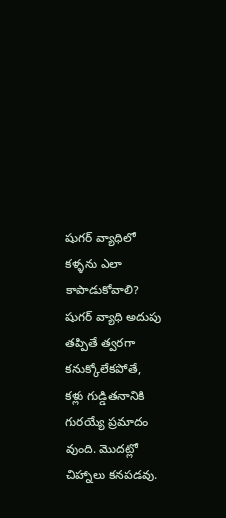షుగర్ వ్యాధిలో కళ్ళను ఎలా కాపాడుకోవాలి?
షుగర్ వ్యాధి అదుపు తప్పితే త్వరగా కనుక్కోలేకపోతే, కళ్లు గుడ్డితనానికి గురయ్యే ప్రమాదం వుంది. మొదట్లో చిహ్నాలు కనపడవు.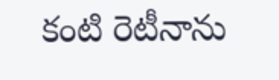కంటి రెటీనాను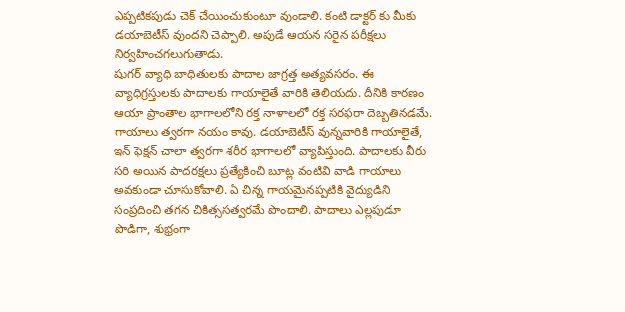ఎప్పటికపుడు చెక్ చేయించుకుంటూ వుండాలి. కంటి డాక్టర్ కు మీకు డయాబెటీస్ వుందని చెప్పాలి. అపుడే ఆయన సరైన పరీక్షలు నిర్వహించగలుగుతాడు.
షుగర్ వ్యాధి బాధితులకు పాదాల జాగ్రత్త అత్యవసరం. ఈ వ్యాధిగ్రస్తులకు పాదాలకు గాయాలైతే వారికి తెలియదు. దీనికి కారణం ఆయా ప్రాంతాల భాగాలలోని రక్త నాళాలలో రక్త సరఫరా దెబ్బతినడమే. గాయాలు త్వరగా నయం కావు. డయాబెటీస్ వున్నవారికి గాయాలైతే, ఇన్ ఫెక్షన్ చాలా త్వరగా శరీర భాగాలలో వ్యాపిస్తుంది. పాదాలకు వీరు సరి అయిన పాదరక్షలు ప్రత్యేకించి బూట్ల వంటివి వాడి గాయాలు అవకుండా చూసుకోవాలి. ఏ చిన్న గాయమైనప్పటికి వైద్యుడిని సంప్రదించి తగన చికిత్ససత్వరమే పొందాలి. పాదాలు ఎల్లపుడూ పొడిగా, శుభ్రంగా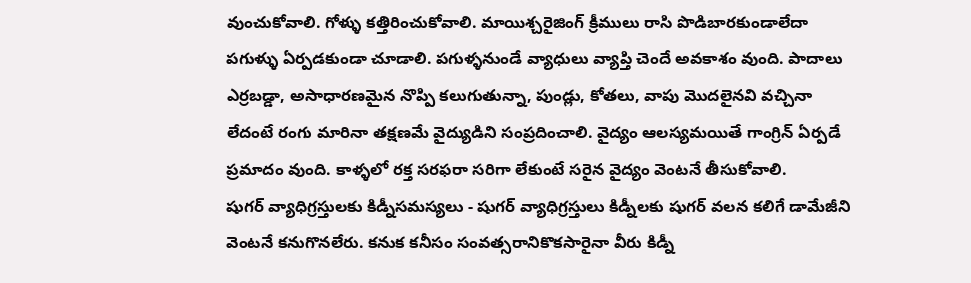వుంచుకోవాలి. గోళ్ళు కత్తిరించుకోవాలి. మాయిశ్చరైజింగ్ క్రీములు రాసి పొడిబారకుండాలేదా పగుళ్ళు ఏర్పడకుండా చూడాలి. పగుళ్ళనుండే వ్యాధులు వ్యాప్తి చెందే అవకాశం వుంది. పాదాలు ఎర్రబడ్డా, అసాధారణమైన నొప్పి కలుగుతున్నా, పుండ్లు, కోతలు, వాపు మొదలైనవి వచ్చినా లేదంటే రంగు మారినా తక్షణమే వైద్యుడిని సంప్రదించాలి. వైద్యం ఆలస్యమయితే గాంగ్రిన్ ఏర్పడే ప్రమాదం వుంది. కాళ్ళలో రక్త సరఫరా సరిగా లేకుంటే సరైన వైద్యం వెంటనే తీసుకోవాలి.
షుగర్ వ్యాధిగ్రస్తులకు కిడ్నీసమస్యలు - షుగర్ వ్యాధిగ్రస్తులు కిడ్నీలకు షుగర్ వలన కలిగే డామేజీని వెంటనే కనుగొనలేరు. కనుక కనీసం సంవత్సరానికొకసారైనా వీరు కిడ్నీ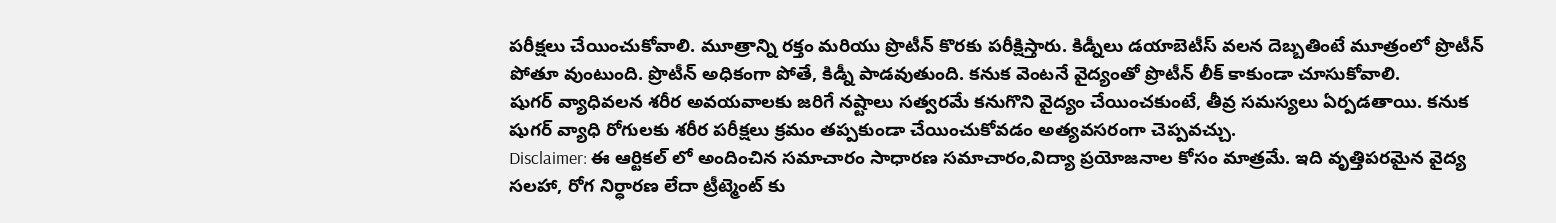పరీక్షలు చేయించుకోవాలి. మూత్రాన్ని రక్తం మరియు ప్రొటీన్ కొరకు పరీక్షిస్తారు. కిడ్నీలు డయాబెటీస్ వలన దెబ్బతింటే మూత్రంలో ప్రొటీన్ పోతూ వుంటుంది. ప్రొటీన్ అధికంగా పోతే, కిడ్నీ పాడవుతుంది. కనుక వెంటనే వైద్యంతో ప్రొటీన్ లీక్ కాకుండా చూసుకోవాలి.
షుగర్ వ్యాధివలన శరీర అవయవాలకు జరిగే నష్టాలు సత్వరమే కనుగొని వైద్యం చేయించకుంటే, తీవ్ర సమస్యలు ఏర్పడతాయి. కనుక షుగర్ వ్యాధి రోగులకు శరీర పరీక్షలు క్రమం తప్పకుండా చేయించుకోవడం అత్యవసరంగా చెప్పవచ్చు.
Disclaimer: ఈ ఆర్టికల్ లో అందించిన సమాచారం సాధారణ సమాచారం,విద్యా ప్రయోజనాల కోసం మాత్రమే. ఇది వృత్తిపరమైన వైద్య సలహా, రోగ నిర్ధారణ లేదా ట్రీట్మెంట్ కు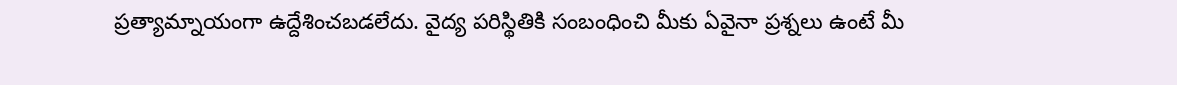ప్రత్యామ్నాయంగా ఉద్దేశించబడలేదు. వైద్య పరిస్థితికి సంబంధించి మీకు ఏవైనా ప్రశ్నలు ఉంటే మీ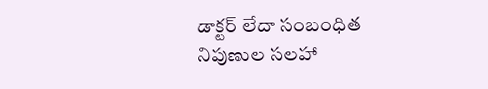డాక్టర్ లేదా సంబంధిత నిపుణుల సలహా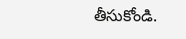తీసుకోండి.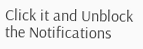Click it and Unblock the Notifications